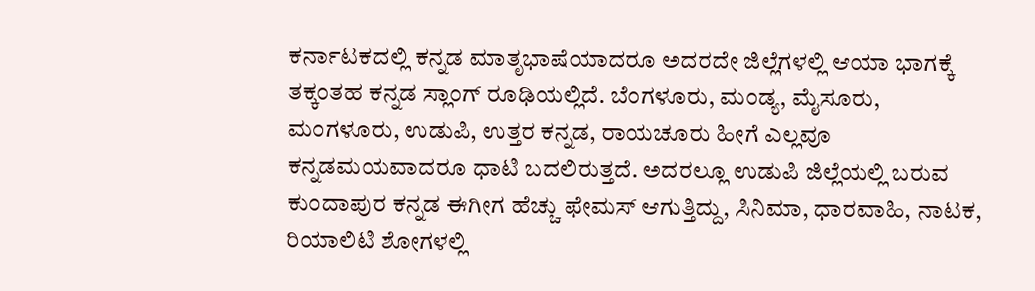ಕರ್ನಾಟಕದಲ್ಲಿ ಕನ್ನಡ ಮಾತೃಭಾಷೆಯಾದರೂ ಅದರದೇ ಜಿಲ್ಲೆಗಳಲ್ಲಿ ಆಯಾ ಭಾಗಕ್ಕೆ ತಕ್ಕಂತಹ ಕನ್ನಡ ಸ್ಲಾಂಗ್ ರೂಢಿಯಲ್ಲಿದೆ. ಬೆಂಗಳೂರು, ಮಂಡ್ಯ, ಮೈಸೂರು, ಮಂಗಳೂರು, ಉಡುಪಿ, ಉತ್ತರ ಕನ್ನಡ, ರಾಯಚೂರು ಹೀಗೆ ಎಲ್ಲವೂ ಕನ್ನಡಮಯವಾದರೂ ಧಾಟಿ ಬದಲಿರುತ್ತದೆ. ಅದರಲ್ಲೂ ಉಡುಪಿ ಜಿಲ್ಲೆಯಲ್ಲಿ ಬರುವ ಕುಂದಾಪುರ ಕನ್ನಡ ಈಗೀಗ ಹೆಚ್ಚು ಫೇಮಸ್ ಆಗುತ್ತಿದ್ದು, ಸಿನಿಮಾ, ಧಾರವಾಹಿ, ನಾಟಕ, ರಿಯಾಲಿಟಿ ಶೋಗಳಲ್ಲಿ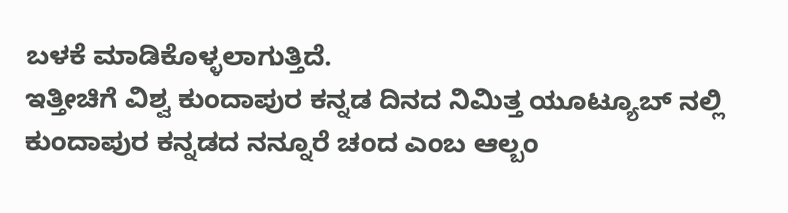ಬಳಕೆ ಮಾಡಿಕೊಳ್ಳಲಾಗುತ್ತಿದೆ.
ಇತ್ತೀಚಿಗೆ ವಿಶ್ವ ಕುಂದಾಪುರ ಕನ್ನಡ ದಿನದ ನಿಮಿತ್ತ ಯೂಟ್ಯೂಬ್ ನಲ್ಲಿ ಕುಂದಾಪುರ ಕನ್ನಡದ ನನ್ನೂರೆ ಚಂದ ಎಂಬ ಆಲ್ಬಂ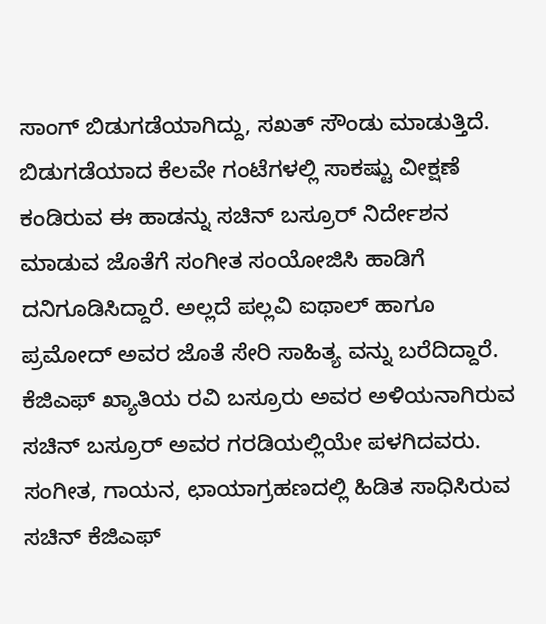ಸಾಂಗ್ ಬಿಡುಗಡೆಯಾಗಿದ್ದು, ಸಖತ್ ಸೌಂಡು ಮಾಡುತ್ತಿದೆ. ಬಿಡುಗಡೆಯಾದ ಕೆಲವೇ ಗಂಟೆಗಳಲ್ಲಿ ಸಾಕಷ್ಟು ವೀಕ್ಷಣೆ ಕಂಡಿರುವ ಈ ಹಾಡನ್ನು ಸಚಿನ್ ಬಸ್ರೂರ್ ನಿರ್ದೇಶನ ಮಾಡುವ ಜೊತೆಗೆ ಸಂಗೀತ ಸಂಯೋಜಿಸಿ ಹಾಡಿಗೆ ದನಿಗೂಡಿಸಿದ್ದಾರೆ. ಅಲ್ಲದೆ ಪಲ್ಲವಿ ಐಥಾಲ್ ಹಾಗೂ ಪ್ರಮೋದ್ ಅವರ ಜೊತೆ ಸೇರಿ ಸಾಹಿತ್ಯ ವನ್ನು ಬರೆದಿದ್ದಾರೆ. ಕೆಜಿಎಫ್ ಖ್ಯಾತಿಯ ರವಿ ಬಸ್ರೂರು ಅವರ ಅಳಿಯನಾಗಿರುವ ಸಚಿನ್ ಬಸ್ರೂರ್ ಅವರ ಗರಡಿಯಲ್ಲಿಯೇ ಪಳಗಿದವರು. ಸಂಗೀತ, ಗಾಯನ, ಛಾಯಾಗ್ರಹಣದಲ್ಲಿ ಹಿಡಿತ ಸಾಧಿಸಿರುವ ಸಚಿನ್ ಕೆಜಿಎಫ್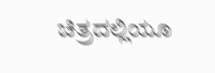ಚಿತ್ರದಲ್ಲಿಯೂ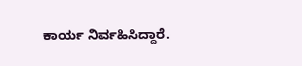ಕಾರ್ಯ ನಿರ್ವಹಿಸಿದ್ದಾರೆ.